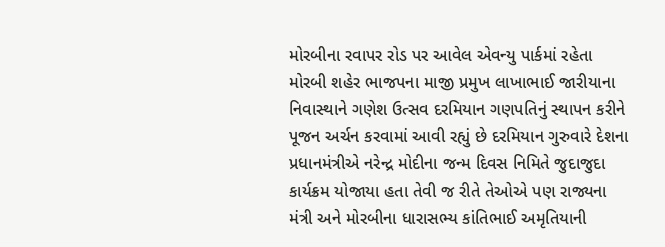મોરબીના રવાપર રોડ પર આવેલ એવન્યુ પાર્કમાં રહેતા મોરબી શહેર ભાજપના માજી પ્રમુખ લાખાભાઈ જારીયાના નિવાસ્થાને ગણેશ ઉત્સવ દરમિયાન ગણપતિનું સ્થાપન કરીને પૂજન અર્ચન કરવામાં આવી રહ્યું છે દરમિયાન ગુરુવારે દેશના પ્રધાનમંત્રીએ નરેન્દ્ર મોદીના જન્મ દિવસ નિમિતે જુદાજુદા કાર્યક્રમ યોજાયા હતા તેવી જ રીતે તેઓએ પણ રાજ્યના મંત્રી અને મોરબીના ધારાસભ્ય કાંતિભાઈ અમૃતિયાની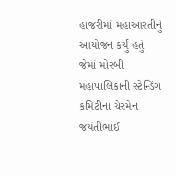હાજરીમાં મહાઆરતીનું આયોજન કર્યું હતું
જેમાં મોરબી મહાપાલિકાની સ્ટેન્ડિંગ કમિટીના ચેરમેન જયંતીભાઈ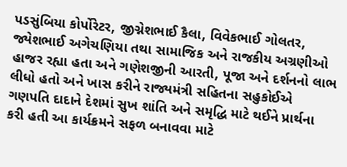પડસુંબિયા કોર્પોરેટર, જીગ્નેશભાઈ કૈલા, વિવેકભાઈ ગોલતર, જ્યેશભાઈ અગેચણિયા તથા સામાજિક અને રાજકીય અગ્રણીઓ હાજર રહ્યા હતા અને ગણેશજીની આરતી, પૂજા અને દર્શનનો લાભ લીધો હતો અને ખાસ કરીને રાજ્યમંત્રી સહિતના સહુકોઈએ ગણપતિ દાદાને દેશમાં સુખ શાંતિ અને સમૃદ્ધિ માટે થઈને પ્રાર્થના કરી હતી આ કાર્યક્રમને સફળ બનાવવા માટે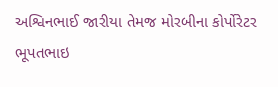અશ્વિનભાઈ જારીયા તેમજ મોરબીના કોર્પોરેટર ભૂપતભાઇ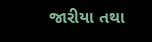જારીયા તથા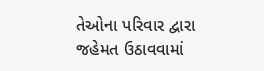તેઓના પરિવાર દ્વારા જહેમત ઉઠાવવામાં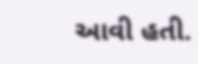આવી હતી.